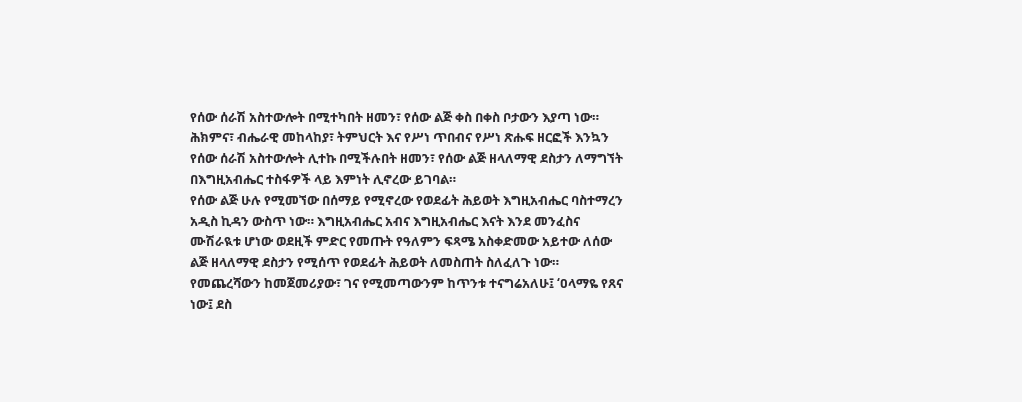የሰው ሰራሽ አስተውሎት በሚተካበት ዘመን፣ የሰው ልጅ ቀስ በቀስ ቦታውን እያጣ ነው። ሕክምና፣ ብሔራዊ መከላከያ፣ ትምህርት እና የሥነ ጥበብና የሥነ ጽሑፍ ዘርፎች እንኳን የሰው ሰራሽ አስተውሎት ሊተኩ በሚችሉበት ዘመን፣ የሰው ልጅ ዘላለማዊ ደስታን ለማግኘት በእግዚአብሔር ተስፋዎች ላይ እምነት ሊኖረው ይገባል።
የሰው ልጅ ሁሉ የሚመኘው በሰማይ የሚኖረው የወደፊት ሕይወት እግዚአብሔር ባስተማረን አዲስ ኪዳን ውስጥ ነው። እግዚአብሔር አብና እግዚአብሔር እናት እንደ መንፈስና ሙሽራዪቱ ሆነው ወደዚች ምድር የመጡት የዓለምን ፍጻሜ አስቀድመው አይተው ለሰው ልጅ ዘላለማዊ ደስታን የሚሰጥ የወደፊት ሕይወት ለመስጠት ስለፈለጉ ነው።
የመጨረሻውን ከመጀመሪያው፣ ገና የሚመጣውንም ከጥንቱ ተናግሬአለሁ፤ ‘ዐላማዬ የጸና ነው፤ ደስ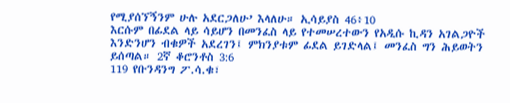የሚያሰኘኝንም ሁሉ አደርጋለሁ’ እላለሁ። ኢሳይያስ 46፥10
እርሱም በፊደል ላይ ሳይሆን በመንፈስ ላይ የተመሠረተውን የአዲሱ ኪዳን አገልጋዮች እንድንሆን ብቁዎች አደረገን፤ ምክንያቱም ፊደል ይገድላል፤ መንፈስ ግን ሕይወትን ይሰጣል። 2ኛ ቆሮንቶስ 3:6
119 የቡንዳንግ ፖ.ሳ.ቁ፣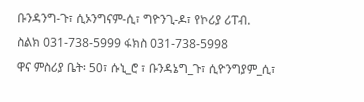ቡንዳንግ-ጉ፣ ሲኦንግናም-ሲ፣ ግዮንጊ-ዶ፣ የኮሪያ ሪፐብ.
ስልክ 031-738-5999 ፋክስ 031-738-5998
ዋና ምስሪያ ቤት፡ 50፣ ሱኒ_ሮ ፣ ቡንዳኔግ_ጉ፣ ሲዮንግያም_ሲ፣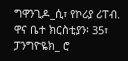ግዋንጊዶ_ሲ፣ የኮሪያ ሪፐብ.
ዋና ቤተ ክርስቲያን፡ 35፣ ፓንግዮዬክ_ ሮ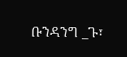ቡንዳንግ _ጉ፣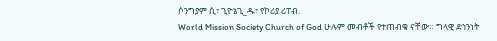ሶንግያም ሲ፣ ጊዮኔጊ_ዱ፣ የኮሪያ ሪፐብ.
World Mission Society Church of God ሁሉም መብቶች የተጠብቁ ናቸው። ግላዊ ደኅንነት